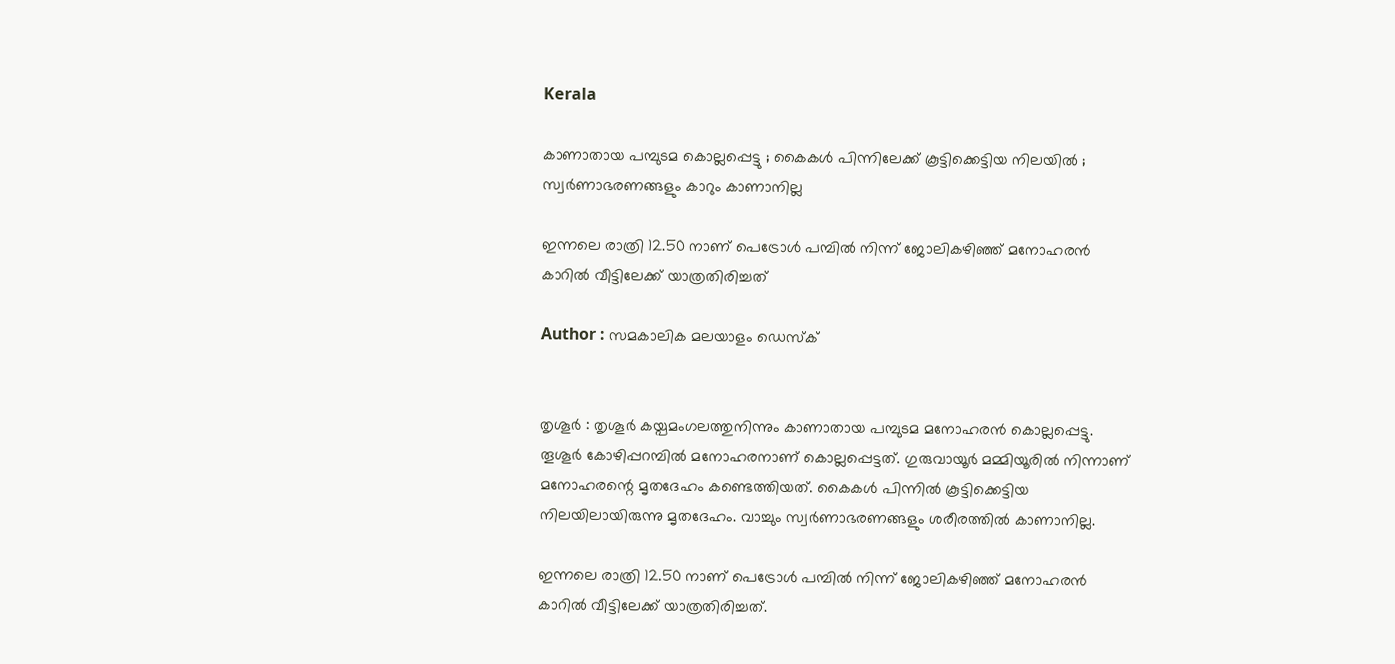Kerala

കാണാതായ പമ്പുടമ കൊല്ലപ്പെട്ടു ; കൈകള്‍ പിന്നിലേക്ക് കൂട്ടിക്കെട്ടിയ നിലയില്‍ ; സ്വര്‍ണാഭരണങ്ങളും കാറും കാണാനില്ല

ഇന്നലെ രാത്രി 12.50 നാണ് പെട്രോള്‍ പമ്പില്‍ നിന്ന് ജോലികഴിഞ്ഞ് മനോഹരന്‍  കാറില്‍ വീട്ടിലേക്ക് യാത്രതിരിച്ചത്

Author : സമകാലിക മലയാളം ഡെസ്ക്


തൃശൂര്‍ : തൃശൂര്‍ കയ്പമംഗലത്തുനിന്നും കാണാതായ പമ്പുടമ മനോഹരന്‍ കൊല്ലപ്പെട്ടു. തൂശൂര്‍ കോഴിപ്പറമ്പില്‍ മനോഹരനാണ് കൊല്ലപ്പെട്ടത്. ഗുരുവായൂര്‍ മമ്മിയൂരില്‍ നിന്നാണ് മനോഹരന്റെ മൃതദേഹം കണ്ടെത്തിയത്. കൈകള്‍ പിന്നില്‍ കൂട്ടിക്കെട്ടിയ നിലയിലായിരുന്നു മൃതദേഹം. വാച്ചും സ്വര്‍ണാഭരണങ്ങളും ശരീരത്തില്‍ കാണാനില്ല.

ഇന്നലെ രാത്രി 12.50 നാണ് പെട്രോള്‍ പമ്പില്‍ നിന്ന് ജോലികഴിഞ്ഞ് മനോഹരന്‍  കാറില്‍ വീട്ടിലേക്ക് യാത്രതിരിച്ചത്.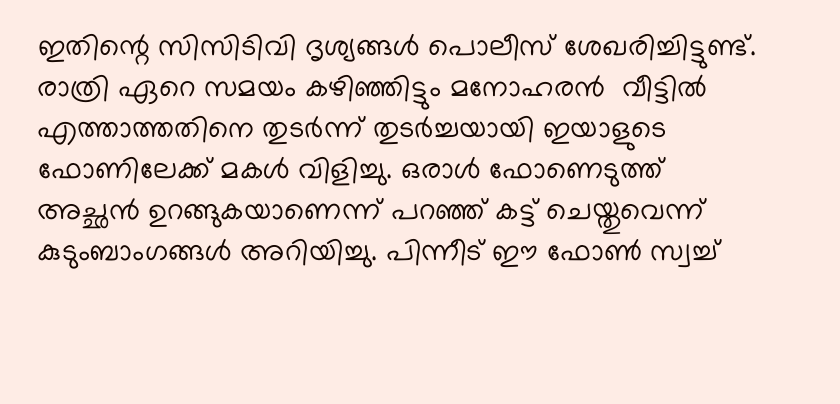ഇതിന്റെ സിസിടിവി ദൃശ്യങ്ങള്‍ പൊലീസ് ശേഖരിച്ചിട്ടുണ്ട്. രാത്രി ഏറെ സമയം കഴിഞ്ഞിട്ടും മനോഹരന്‍  വീട്ടില്‍ എത്താത്തതിനെ തുടര്‍ന്ന് തുടര്‍ച്ചയായി ഇയാളുടെ ഫോണിലേക്ക് മകള്‍ വിളിച്ചു. ഒരാള്‍ ഫോണെടുത്ത് അച്ഛന്‍ ഉറങ്ങുകയാണെന്ന് പറഞ്ഞ് കട്ട് ചെയ്തുവെന്ന് കുടുംബാംഗങ്ങള്‍ അറിയിച്ചു. പിന്നീട് ഈ ഫോണ്‍ സ്വച്ച്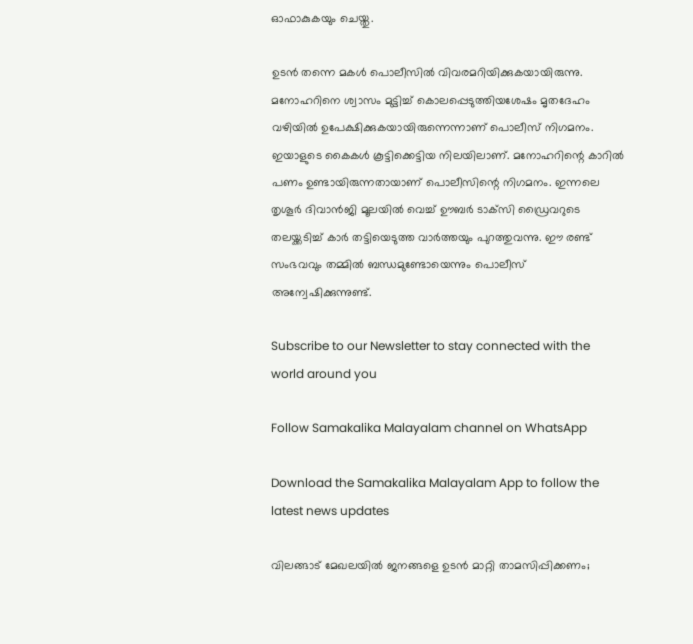ഓഫാകുകയും ചെയ്തു.

ഉടന്‍ തന്നെ മകള്‍ പൊലീസില്‍ വിവരമറിയിക്കുകയായിരുന്നു. മനോഹറിനെ ശ്വാസം മുട്ടിച്ച് കൊലപ്പെടുത്തിയശേഷം മൃതദേഹം വഴിയില്‍ ഉപേക്ഷിക്കുകയായിരുന്നെന്നാണ് പൊലീസ് നിഗമനം. ഇയാളുടെ കൈകള്‍ കൂട്ടിക്കെട്ടിയ നിലയിലാണ്. മനോഹറിന്റെ കാറില്‍ പണം ഉണ്ടായിരുന്നതായാണ് പൊലീസിന്റെ നിഗമനം. ഇന്നലെ തൃശൂര്‍ ദിവാന്‍ജി മൂലയില്‍ വെച്ച് ഊബര്‍ ടാക്‌സി ഡ്രൈവറുടെ തലയ്ക്കടിച്ച് കാര്‍ തട്ടിയെടുത്ത വാര്‍ത്തയും പുറത്തുവന്നു. ഈ രണ്ട് സംഭവവും തമ്മില്‍ ബന്ധമുണ്ടോയെന്നും പൊലീസ് അന്വേഷിക്കുന്നുണ്ട്.

Subscribe to our Newsletter to stay connected with the world around you

Follow Samakalika Malayalam channel on WhatsApp

Download the Samakalika Malayalam App to follow the latest news updates

വിലങ്ങാട് മേഖലയിൽ ജനങ്ങളെ ഉടൻ മാറ്റി താമസിപ്പിക്കണം;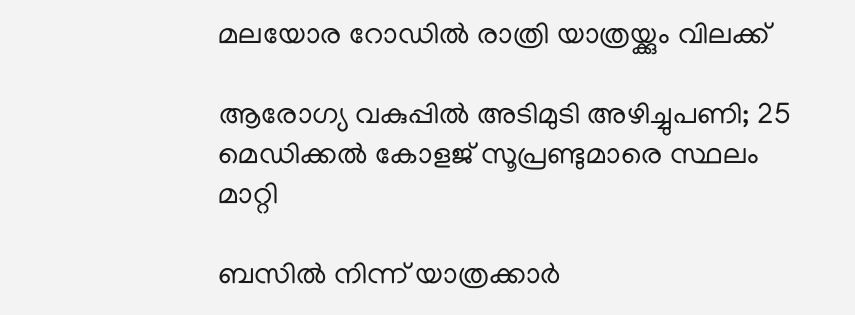മലയോര റോഡിൽ രാത്രി യാത്രയ്ക്കും വിലക്ക്

ആരോഗ്യ വകുപ്പിൽ അടിമുടി അഴിച്ചുപണി; 25 മെഡിക്കൽ കോളജ് സൂപ്രണ്ടുമാരെ സ്ഥലം മാറ്റി

ബസിൽ നിന്ന് യാത്രക്കാർ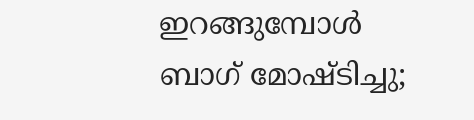ഇറങ്ങുമ്പോൾ ബാഗ് മോഷ്ടിച്ചു;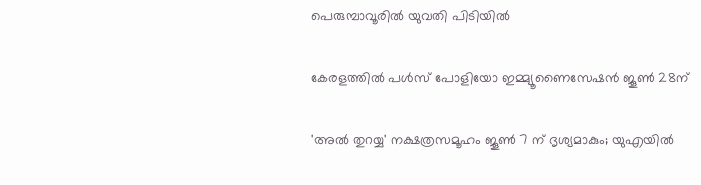പെരുമ്പാവൂരിൽ യുവതി പിടിയിൽ

കേരളത്തില്‍ പള്‍സ് പോളിയോ ഇമ്മ്യൂണൈസേഷന്‍ ജൂണ്‍ 28ന്

'അല്‍ തുറയ്യ' നക്ഷത്രസമൂഹം ജൂണ്‍ 7 ന് ദൃശ്യമാകും; യുഎയില്‍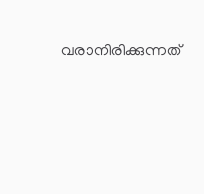വരാനിരിക്കുന്നത്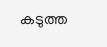കടുത്ത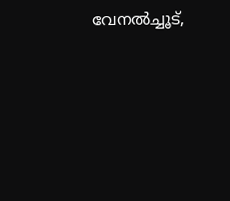വേനല്‍ച്ചൂട്,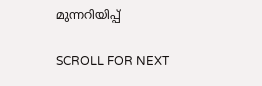മുന്നറിയിപ്പ്

SCROLL FOR NEXT